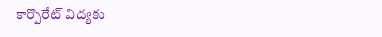కార్పొరేట్ విద్యకు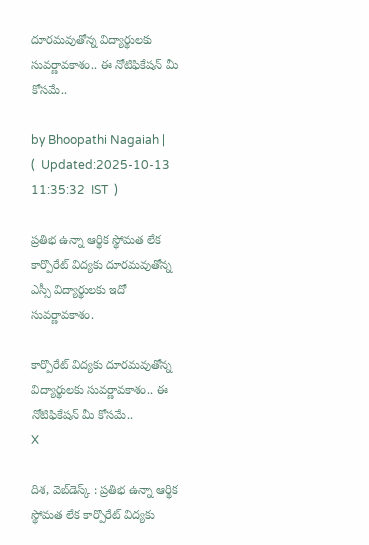దూరమవుతోన్న విద్యార్థులకు సువర్ణావకాశం.. ఈ నోటిఫికేషన్ మీ కోసమే..

by Bhoopathi Nagaiah |   (  Updated:2025-10-13 11:35:32  IST  )

ప్రతిభ ఉన్నా ఆర్థిక స్థోమత లేక కార్పొరేట్ విద్యకు దూరమవుతోన్న ఎస్సీ విద్యార్థులకు ఇదో సువర్ణావకాశం.

కార్పొరేట్ విద్యకు దూరమవుతోన్న విద్యార్థులకు సువర్ణావకాశం.. ఈ నోటిఫికేషన్ మీ కోసమే..
X

దిశ, వెబ్‌డెస్క్ : ప్రతిభ ఉన్నా ఆర్థిక స్థోమత లేక కార్పొరేట్ విద్యకు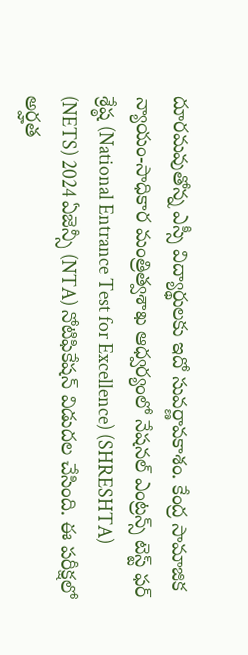దూరమవుతోన్న ఎస్సీ విద్యార్థులకు ఇదో సువర్ణావకాశం. కేంద్ర సామాజిక న్యాయం-సాధికార మంత్రిత్వశాఖ ఆధ్వర్యంలో నేషనల్ ఎంట్రన్స్ టెస్ట్ ఫర్ శ్రేష్ఠ (National Entrance Test for Excellence) (SHRESHTA) (NETS) 2024 ఏజెన్సీ (NTA) నోటిఫికేషన్ విడుదల చేసింది. ఈ పరీక్షలో అర్హత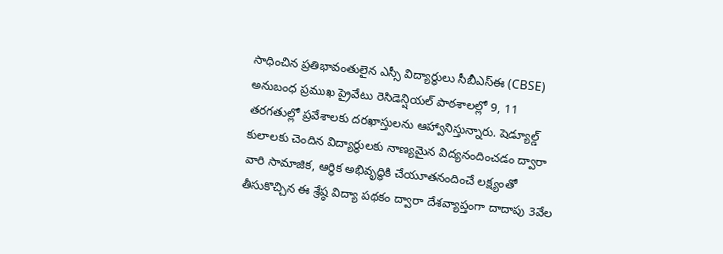సాధించిన ప్రతిభావంతులైన ఎస్సీ విద్యార్థులు సీబీఎస్ఈ (CBSE) అనుబంధ ప్రముఖ ప్రైవేటు రెసిడెన్షియల్ పాఠశాలల్లో 9, 11 తరగతుల్లో ప్రవేశాలకు దరఖాస్తులను ఆహ్వానిస్తున్నారు. షెడ్యూల్డ్ కులాలకు చెందిన విద్యార్థులకు నాణ్యమైన విద్యనందించడం ద్వారా వారి సామాజిక, ఆర్థిక అభివృద్ధికి చేయూతనందించే లక్ష్యంతో తీసుకొచ్చిన ఈ శ్రేష్ఠ విద్యా పథకం ద్వారా దేశవ్యాప్తంగా దాదాపు 3వేల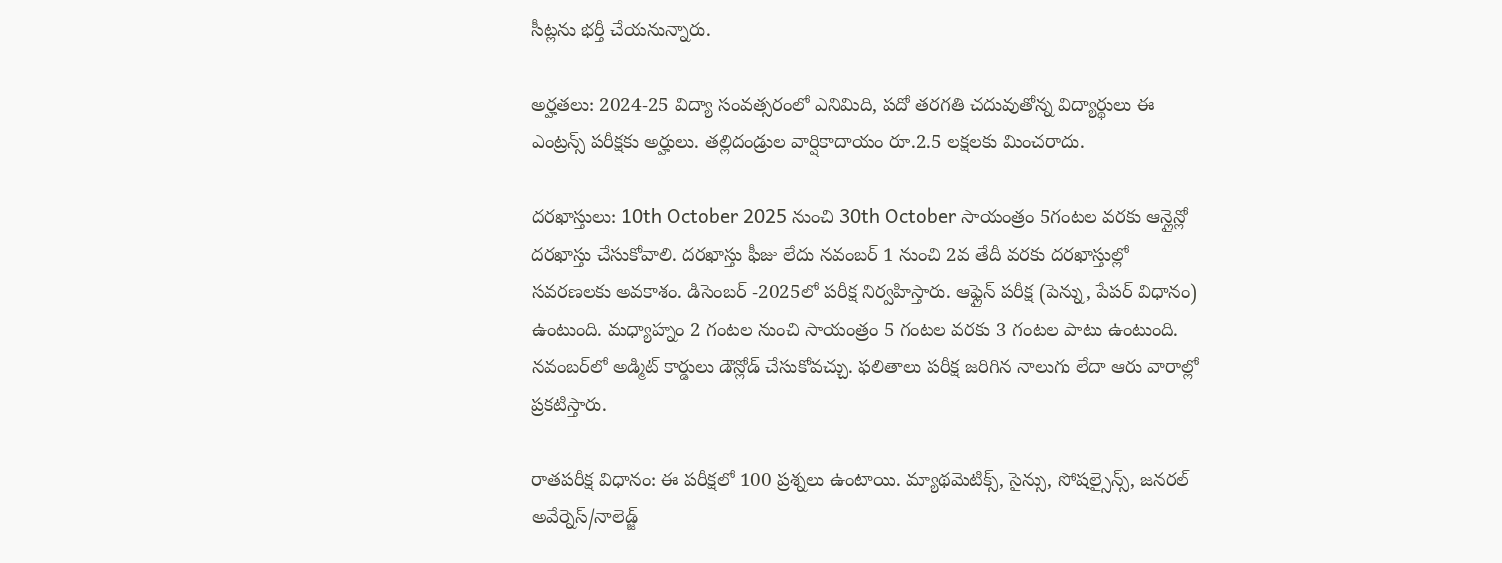సీట్లను భర్తీ చేయనున్నారు.

అర్హతలు: 2024-25 విద్యా సంవత్సరంలో ఎనిమిది, పదో తరగతి చదువుతోన్న విద్యార్థులు ఈ ఎంట్రన్స్ పరీక్షకు అర్హులు. తల్లిదండ్రుల వార్షికాదాయం రూ.2.5 లక్షలకు మించరాదు.

దరఖాస్తులు: 10th October 2025 నుంచి 30th October సాయంత్రం 5గంటల వరకు ఆన్లైన్లో దరఖాస్తు చేసుకోవాలి. దరఖాస్తు ఫీజు లేదు నవంబర్‌ 1 నుంచి 2వ తేదీ వరకు దరఖాస్తుల్లో సవరణలకు అవకాశం. డిసెంబర్ -2025లో పరీక్ష నిర్వహిస్తారు. ఆఫ్లైన్ పరీక్ష (పెన్ను, పేపర్ విధానం) ఉంటుంది. మధ్యాహ్నం 2 గంటల నుంచి సాయంత్రం 5 గంటల వరకు 3 గంటల పాటు ఉంటుంది. నవంబర్‌లో అడ్మిట్ కార్డులు డౌన్లోడ్ చేసుకోవచ్చు. ఫలితాలు పరీక్ష జరిగిన నాలుగు లేదా ఆరు వారాల్లో ప్రకటిస్తారు.

రాతపరీక్ష విధానం: ఈ పరీక్షలో 100 ప్రశ్నలు ఉంటాయి. మ్యాథమెటిక్స్, సైన్సు, సోషల్సైన్స్, జనరల్ అవేర్నెస్/నాలెడ్జ్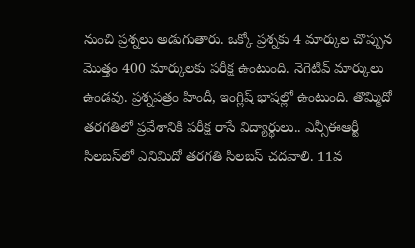నుంచి ప్రశ్నలు అడుగుతారు. ఒక్కో ప్రశ్నకు 4 మార్కుల చొప్పున మొత్తం 400 మార్కులకు పరీక్ష ఉంటుంది. నెగెటివ్ మార్కులు ఉండవు. ప్రశ్నపత్రం హిందీ, ఇంగ్లిష్ భాషల్లో ఉంటుంది. తొమ్మిదో తరగతిలో ప్రవేశానికి పరీక్ష రాసే విద్యార్థులు.. ఎన్సీఈఆర్టీ సిలబస్‌లో ఎనిమిదో తరగతి సిలబస్ చదవాలి. 11వ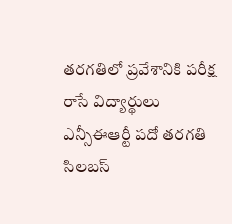తరగతిలో ప్రవేశానికి పరీక్ష రాసే విద్యార్థులు ఎన్సీఈఆర్టీ పదో తరగతి సిలబస్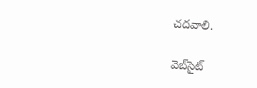చదవాలి.

వెబ్‌సైట్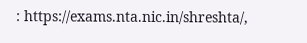: https://exams.nta.nic.in/shreshta/,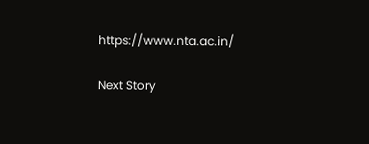https://www.nta.ac.in/

Next Story